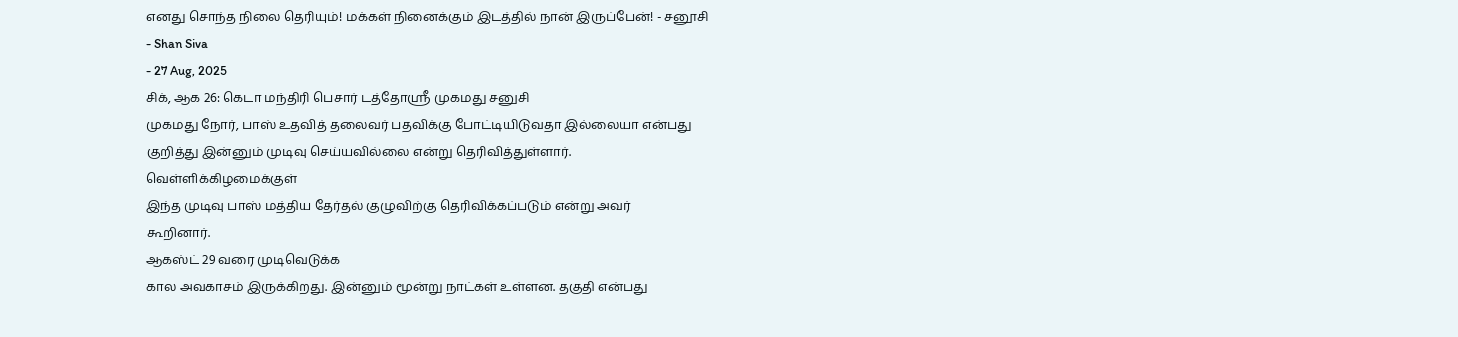எனது சொந்த நிலை தெரியும்! மக்கள் நினைக்கும் இடத்தில் நான் இருப்பேன்! - சனூசி
- Shan Siva
- 27 Aug, 2025
சிக், ஆக 26: கெடா மந்திரி பெசார் டத்தோஸ்ரீ முகமது சனுசி
முகமது நோர், பாஸ் உதவித் தலைவர் பதவிக்கு போட்டியிடுவதா இல்லையா என்பது
குறித்து இன்னும் முடிவு செய்யவில்லை என்று தெரிவித்துள்ளார்.
வெள்ளிக்கிழமைக்குள்
இந்த முடிவு பாஸ் மத்திய தேர்தல் குழுவிற்கு தெரிவிக்கப்படும் என்று அவர்
கூறினார்.
ஆகஸ்ட் 29 வரை முடிவெடுக்க
கால அவகாசம் இருக்கிறது. இன்னும் மூன்று நாட்கள் உள்ளன. தகுதி என்பது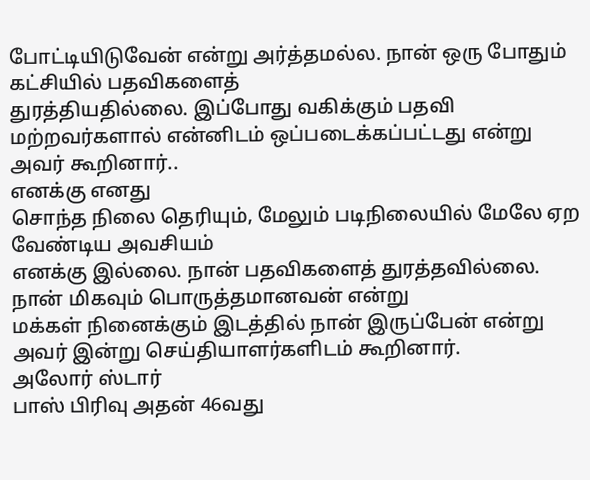போட்டியிடுவேன் என்று அர்த்தமல்ல. நான் ஒரு போதும் கட்சியில் பதவிகளைத்
துரத்தியதில்லை. இப்போது வகிக்கும் பதவி மற்றவர்களால் என்னிடம் ஒப்படைக்கப்பட்டது என்று
அவர் கூறினார்..
எனக்கு எனது
சொந்த நிலை தெரியும், மேலும் படிநிலையில் மேலே ஏற வேண்டிய அவசியம்
எனக்கு இல்லை. நான் பதவிகளைத் துரத்தவில்லை. நான் மிகவும் பொருத்தமானவன் என்று
மக்கள் நினைக்கும் இடத்தில் நான் இருப்பேன் என்று அவர் இன்று செய்தியாளர்களிடம் கூறினார்.
அலோர் ஸ்டார்
பாஸ் பிரிவு அதன் 46வது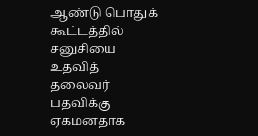ஆண்டு பொதுக் கூட்டத்தில் சனுசியை உதவித் தலைவர்
பதவிக்கு ஏகமனதாக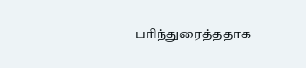பரிந்துரைத்ததாக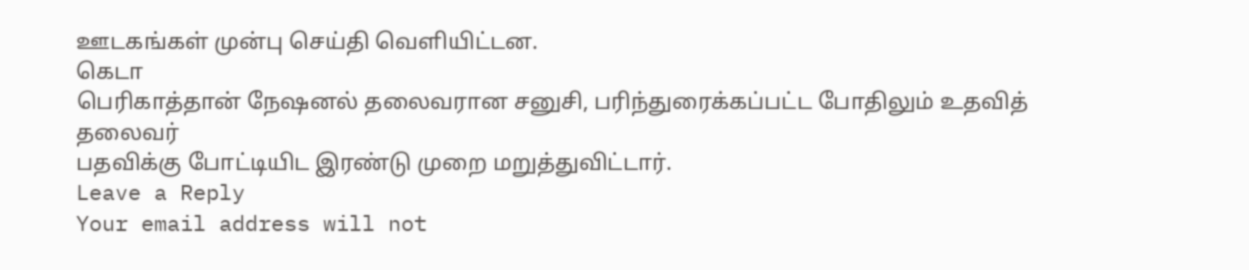ஊடகங்கள் முன்பு செய்தி வெளியிட்டன.
கெடா
பெரிகாத்தான் நேஷனல் தலைவரான சனுசி, பரிந்துரைக்கப்பட்ட போதிலும் உதவித் தலைவர்
பதவிக்கு போட்டியிட இரண்டு முறை மறுத்துவிட்டார்.
Leave a Reply
Your email address will not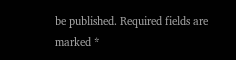be published. Required fields are marked *